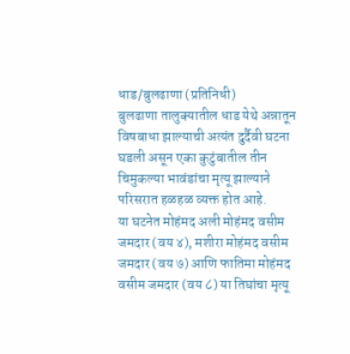धाड/बुलढाणा (प्रतिनिधी)
बुलढाणा तालुक्यातील धाड येथे अन्नातून विषबाधा झाल्याची अत्यंत दुर्दैवी घटना घडली असून एका कुटुंबातील तीन चिमुकल्या भावंडांचा मृत्यू झाल्याने परिसरात हळहळ व्यक्त होत आहे.
या घटनेत मोहंमद अली मोहंमद वसीम जमदार (वय ४), मशीरा मोहंमद वसीम जमदार (वय ७) आणि फातिमा मोहंमद वसीम जमदार (वय ८) या तिघांचा मृत्यू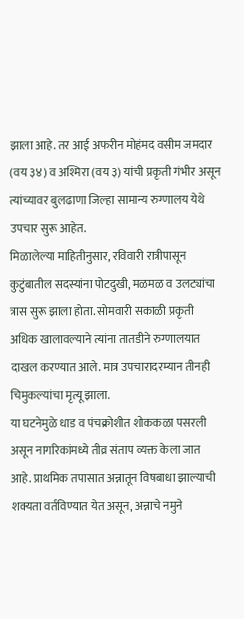झाला आहे. तर आई अफरीन मोहंमद वसीम जमदार (वय ३४) व अश्मिरा (वय ३) यांची प्रकृती गंभीर असून त्यांच्यावर बुलढाणा जिल्हा सामान्य रुग्णालय येथे उपचार सुरू आहेत.
मिळालेल्या माहितीनुसार, रविवारी रात्रीपासून कुटुंबातील सदस्यांना पोटदुखी, मळमळ व उलट्यांचा त्रास सुरू झाला होता. सोमवारी सकाळी प्रकृती अधिक खालावल्याने त्यांना तातडीने रुग्णालयात दाखल करण्यात आले. मात्र उपचारादरम्यान तीनही चिमुकल्यांचा मृत्यू झाला.
या घटनेमुळे धाड व पंचक्रोशीत शोककळा पसरली असून नागरिकांमध्ये तीव्र संताप व्यक्त केला जात आहे. प्राथमिक तपासात अन्नातून विषबाधा झाल्याची शक्यता वर्तविण्यात येत असून, अन्नाचे नमुने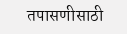तपासणीसाठी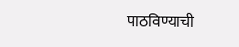पाठविण्याची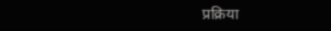प्रक्रिया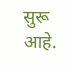सुरू आहे.